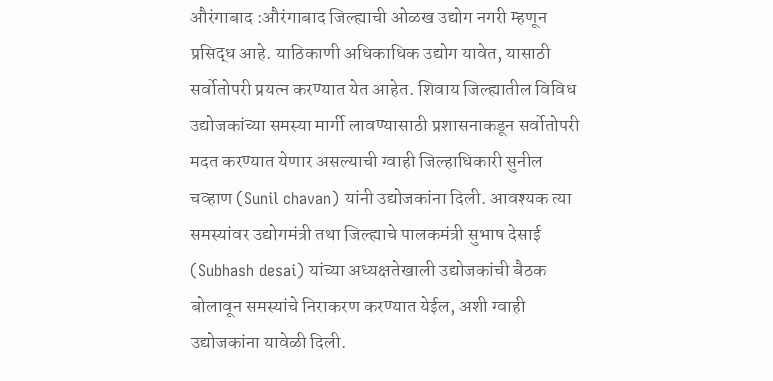औरंगाबाद :औरंगाबाद जिल्ह्याची ओळख उद्योग नगरी म्हणून प्रसिद्ध आहे. याठिकाणी अधिकाधिक उद्योग यावेत, यासाठी सर्वोतोपरी प्रयत्न करण्यात येत आहेत. शिवाय जिल्ह्यातील विविध उद्योजकांच्या समस्या मार्गी लावण्यासाठी प्रशासनाकडून सर्वोतोपरी मदत करण्यात येणार असल्याची ग्वाही जिल्हाधिकारी सुनील चव्हाण (Sunil chavan) यांनी उद्योजकांना दिली. आवश्यक त्या समस्यांवर उद्योगमंत्री तथा जिल्ह्याचे पालकमंत्री सुभाष देसाई (Subhash desai) यांच्या अध्यक्षतेखाली उद्योजकांची बैठक बोलावून समस्यांचे निराकरण करण्यात येईल, अशी ग्वाही उद्योजकांना यावेळी दिली.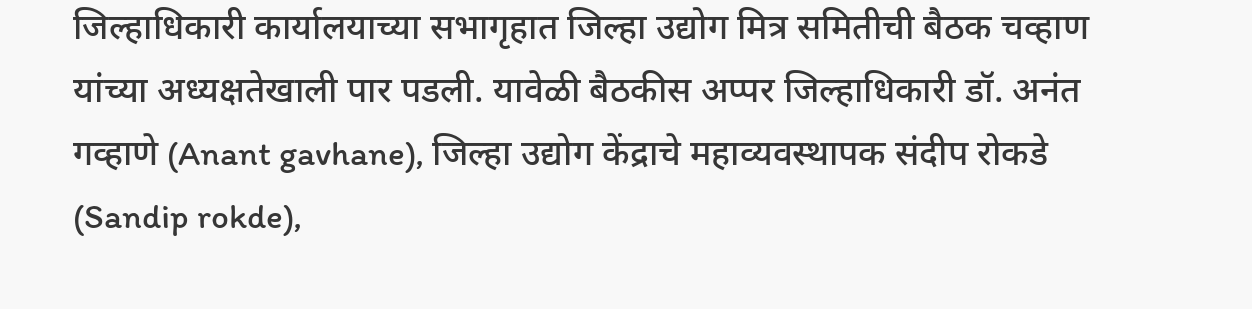जिल्हाधिकारी कार्यालयाच्या सभागृहात जिल्हा उद्योग मित्र समितीची बैठक चव्हाण यांच्या अध्यक्षतेखाली पार पडली. यावेळी बैठकीस अप्पर जिल्हाधिकारी डॉ. अनंत गव्हाणे (Anant gavhane), जिल्हा उद्योग केंद्राचे महाव्यवस्थापक संदीप रोकडे (Sandip rokde),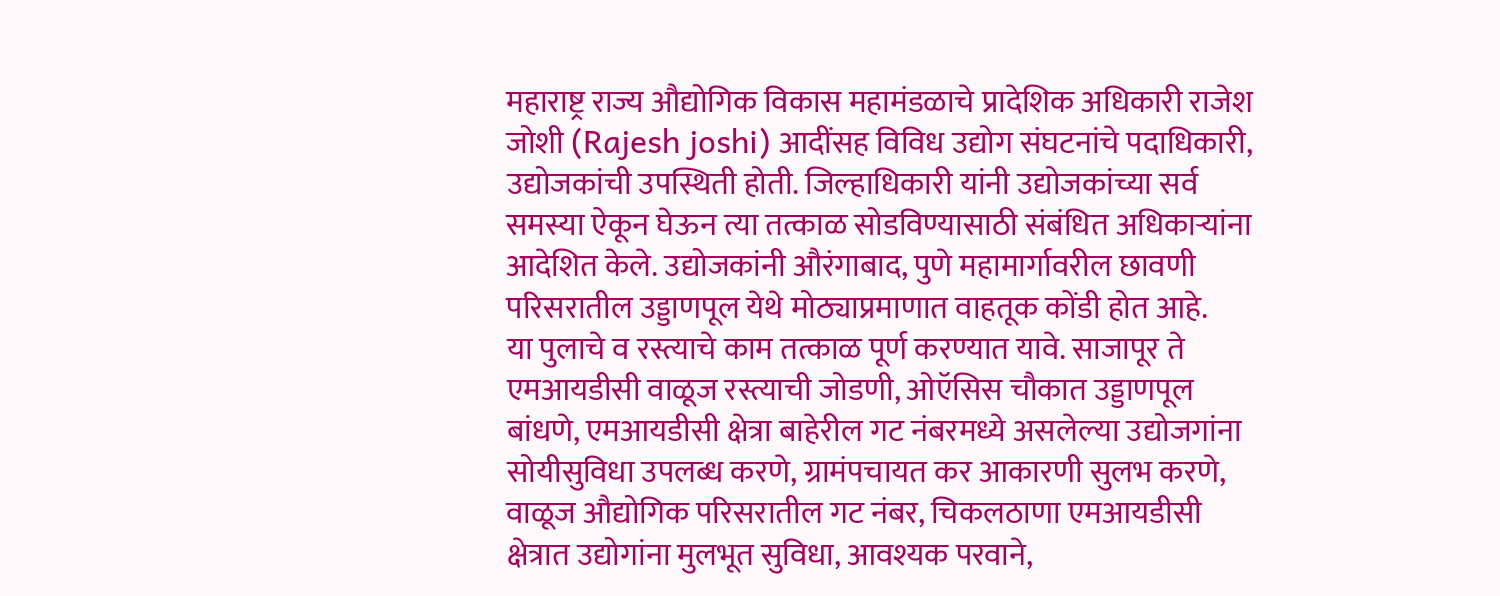महाराष्ट्र राज्य औद्योगिक विकास महामंडळाचे प्रादेशिक अधिकारी राजेश जोशी (Rajesh joshi) आदींसह विविध उद्योग संघटनांचे पदाधिकारी, उद्योजकांची उपस्थिती होती. जिल्हाधिकारी यांनी उद्योजकांच्या सर्व समस्या ऐकून घेऊन त्या तत्काळ सोडविण्यासाठी संबंधित अधिकाऱ्यांना आदेशित केले. उद्योजकांनी औरंगाबाद, पुणे महामार्गावरील छावणी परिसरातील उड्डाणपूल येथे मोठ्याप्रमाणात वाहतूक कोंडी होत आहे.
या पुलाचे व रस्त्याचे काम तत्काळ पूर्ण करण्यात यावे. साजापूर ते एमआयडीसी वाळूज रस्त्याची जोडणी, ओऍसिस चौकात उड्डाणपूल बांधणे, एमआयडीसी क्षेत्रा बाहेरील गट नंबरमध्ये असलेल्या उद्योजगांना सोयीसुविधा उपलब्ध करणे, ग्रामंपचायत कर आकारणी सुलभ करणे, वाळूज औद्योगिक परिसरातील गट नंबर, चिकलठाणा एमआयडीसी क्षेत्रात उद्योगांना मुलभूत सुविधा, आवश्यक परवाने,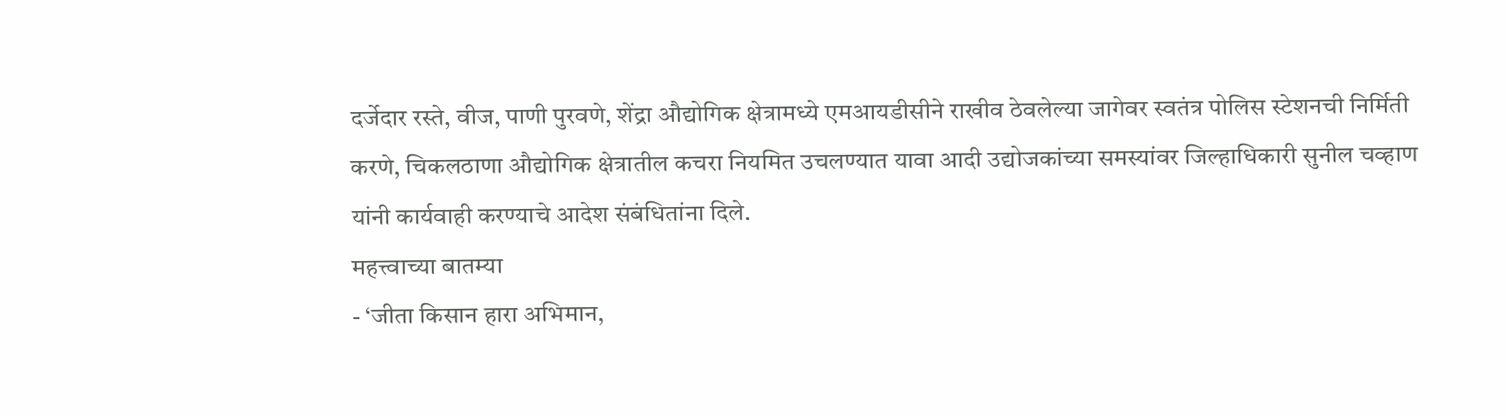दर्जेदार रस्ते, वीज, पाणी पुरवणे, शेंद्रा औद्योगिक क्षेत्रामध्ये एमआयडीसीने राखीव ठेवलेल्या जागेवर स्वतंत्र पोलिस स्टेशनची निर्मिती करणे, चिकलठाणा औद्योगिक क्षेत्रातील कचरा नियमित उचलण्यात यावा आदी उद्योजकांच्या समस्यांवर जिल्हाधिकारी सुनील चव्हाण यांनी कार्यवाही करण्याचे आदेश संबंधितांना दिले.
महत्त्वाच्या बातम्या
- ‘जीता किसान हारा अभिमान,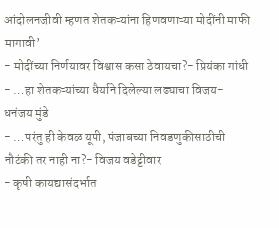आंदोलनजीवी म्हणत शेतकऱ्यांना हिणवणाऱ्या मोदींनी माफी मागावी’
- मोदींच्या निर्णयावर विश्वास कसा ठेवायचा?- प्रियंका गांधी
- …हा शेतकऱ्यांच्या धैर्याने दिलेल्या लढ्याचा विजय- धनंजय मुंडे
- …परंतु ही केवळ यूपी, पंजाबच्या निवडणुकीसाठीची नौटंकी तर नाही ना?- विजय वडेट्टीवार
- कृषी कायद्यासंदर्भात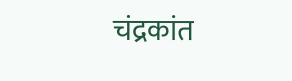चंद्रकांत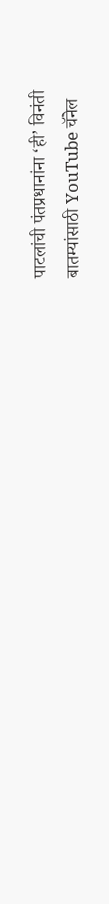पाटलांची पंतप्रधानांना ‘ही’ विनंती
बातम्यांसाठी YouTube चॅनेल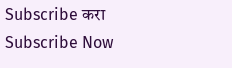Subscribe करा
Subscribe Now